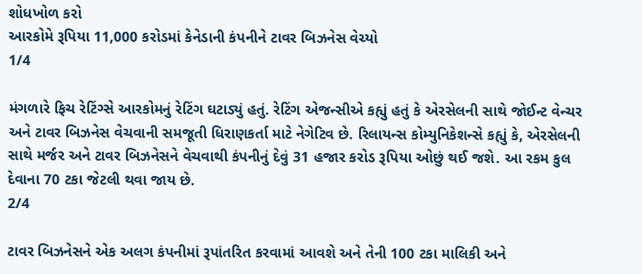શોધખોળ કરો
આરકોમે રૂપિયા 11,000 કરોડમાં કેનેડાની કંપનીને ટાવર બિઝનેસ વેચ્યો
1/4

મંગળારે ફિચ રેટિંગ્સે આરકોમનું રેટિંગ ઘટાડ્યું હતું. રેટિંગ એજન્સીએ કહ્યું હતું કે એરસેલની સાથે જોઈન્ટ વેન્ચર અને ટાવર બિઝનેસ વેચવાની સમજૂતી ધિરાણકર્તા માટે નેગેટિવ છે. રિલાયન્સ કોમ્યુનિકેશન્સે કહ્યું કે, એરસેલની સાથે મર્જર અને ટાવર બિઝનેસને વેચવાથી કંપનીનું દેવું 31 હજાર કરોડ રૂપિયા ઓછું થઈ જશે. આ રકમ કુલ દેવાના 70 ટકા જેટલી થવા જાય છે.
2/4

ટાવર બિઝનેસને એક અલગ કંપનીમાં રૂપાંતરિત કરવામાં આવશે અને તેની 100 ટકા માલિકી અને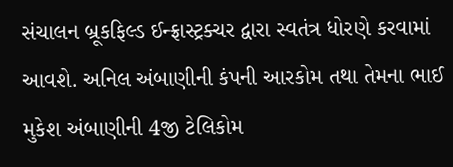સંચાલન બ્રૂકફિલ્ડ ઈન્ફ્રાસ્ટ્રક્ચર દ્વારા સ્વતંત્ર ધોરણે કરવામાં આવશે. અનિલ અંબાણીની કંપની આરકોમ તથા તેમના ભાઈ મુકેશ અંબાણીની 4જી ટેલિકોમ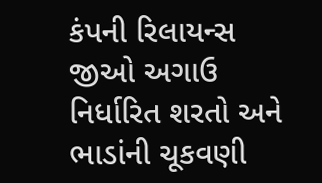કંપની રિલાયન્સ જીઓ અગાઉ નિર્ધારિત શરતો અને ભાડાંની ચૂકવણી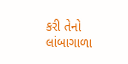કરી તેનો લાંબાગાળા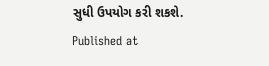સુધી ઉપયોગ કરી શકશે.
Published at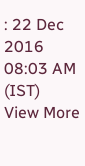: 22 Dec 2016 08:03 AM (IST)
View More